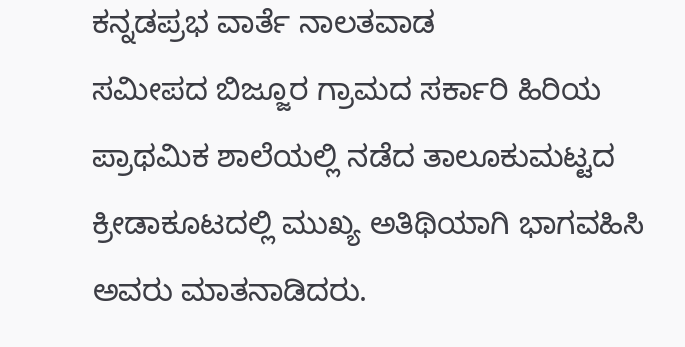ಕನ್ನಡಪ್ರಭ ವಾರ್ತೆ ನಾಲತವಾಡ
ಸಮೀಪದ ಬಿಜ್ಜೂರ ಗ್ರಾಮದ ಸರ್ಕಾರಿ ಹಿರಿಯ ಪ್ರಾಥಮಿಕ ಶಾಲೆಯಲ್ಲಿ ನಡೆದ ತಾಲೂಕುಮಟ್ಟದ ಕ್ರೀಡಾಕೂಟದಲ್ಲಿ ಮುಖ್ಯ ಅತಿಥಿಯಾಗಿ ಭಾಗವಹಿಸಿ ಅವರು ಮಾತನಾಡಿದರು.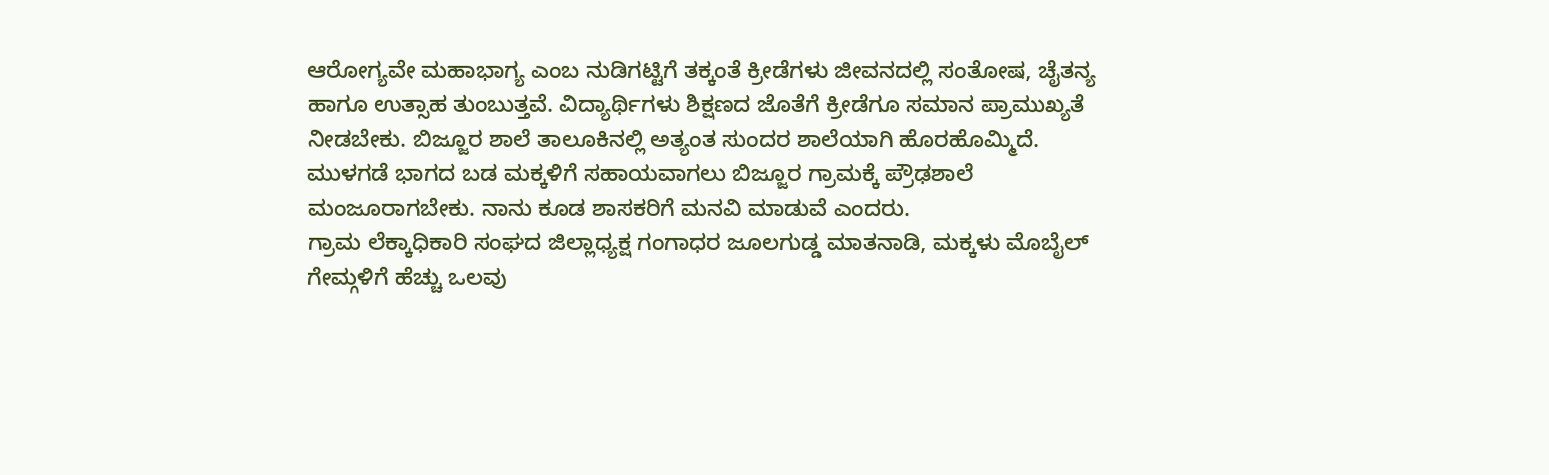ಆರೋಗ್ಯವೇ ಮಹಾಭಾಗ್ಯ ಎಂಬ ನುಡಿಗಟ್ಟಿಗೆ ತಕ್ಕಂತೆ ಕ್ರೀಡೆಗಳು ಜೀವನದಲ್ಲಿ ಸಂತೋಷ, ಚೈತನ್ಯ ಹಾಗೂ ಉತ್ಸಾಹ ತುಂಬುತ್ತವೆ. ವಿದ್ಯಾರ್ಥಿಗಳು ಶಿಕ್ಷಣದ ಜೊತೆಗೆ ಕ್ರೀಡೆಗೂ ಸಮಾನ ಪ್ರಾಮುಖ್ಯತೆ ನೀಡಬೇಕು. ಬಿಜ್ಜೂರ ಶಾಲೆ ತಾಲೂಕಿನಲ್ಲಿ ಅತ್ಯಂತ ಸುಂದರ ಶಾಲೆಯಾಗಿ ಹೊರಹೊಮ್ಮಿದೆ. ಮುಳಗಡೆ ಭಾಗದ ಬಡ ಮಕ್ಕಳಿಗೆ ಸಹಾಯವಾಗಲು ಬಿಜ್ಜೂರ ಗ್ರಾಮಕ್ಕೆ ಪ್ರೌಢಶಾಲೆ ಮಂಜೂರಾಗಬೇಕು. ನಾನು ಕೂಡ ಶಾಸಕರಿಗೆ ಮನವಿ ಮಾಡುವೆ ಎಂದರು.
ಗ್ರಾಮ ಲೆಕ್ಕಾಧಿಕಾರಿ ಸಂಘದ ಜಿಲ್ಲಾಧ್ಯಕ್ಷ ಗಂಗಾಧರ ಜೂಲಗುಡ್ಡ ಮಾತನಾಡಿ, ಮಕ್ಕಳು ಮೊಬೈಲ್ ಗೇಮ್ಗಳಿಗೆ ಹೆಚ್ಚು ಒಲವು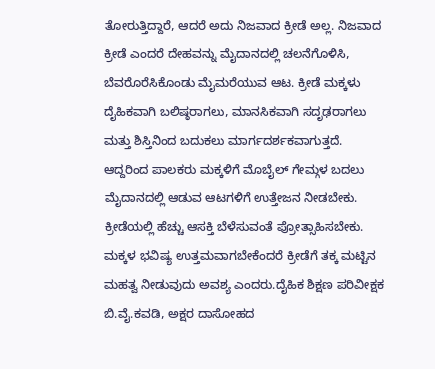ತೋರುತ್ತಿದ್ದಾರೆ, ಆದರೆ ಅದು ನಿಜವಾದ ಕ್ರೀಡೆ ಅಲ್ಲ. ನಿಜವಾದ ಕ್ರೀಡೆ ಎಂದರೆ ದೇಹವನ್ನು ಮೈದಾನದಲ್ಲಿ ಚಲನೆಗೊಳಿಸಿ, ಬೆವರೊರೆಸಿಕೊಂಡು ಮೈಮರೆಯುವ ಆಟ. ಕ್ರೀಡೆ ಮಕ್ಕಳು ದೈಹಿಕವಾಗಿ ಬಲಿಷ್ಠರಾಗಲು, ಮಾನಸಿಕವಾಗಿ ಸದೃಢರಾಗಲು ಮತ್ತು ಶಿಸ್ತಿನಿಂದ ಬದುಕಲು ಮಾರ್ಗದರ್ಶಕವಾಗುತ್ತದೆ. ಆದ್ದರಿಂದ ಪಾಲಕರು ಮಕ್ಕಳಿಗೆ ಮೊಬೈಲ್ ಗೇಮ್ಗಳ ಬದಲು ಮೈದಾನದಲ್ಲಿ ಆಡುವ ಆಟಗಳಿಗೆ ಉತ್ತೇಜನ ನೀಡಬೇಕು. ಕ್ರೀಡೆಯಲ್ಲಿ ಹೆಚ್ಚು ಆಸಕ್ತಿ ಬೆಳೆಸುವಂತೆ ಪ್ರೋತ್ಸಾಹಿಸಬೇಕು. ಮಕ್ಕಳ ಭವಿಷ್ಯ ಉತ್ತಮವಾಗಬೇಕೆಂದರೆ ಕ್ರೀಡೆಗೆ ತಕ್ಕ ಮಟ್ಟಿನ ಮಹತ್ವ ನೀಡುವುದು ಅವಶ್ಯ ಎಂದರು.ದೈಹಿಕ ಶಿಕ್ಷಣ ಪರಿವೀಕ್ಷಕ ಬಿ.ವೈ.ಕವಡಿ, ಅಕ್ಷರ ದಾಸೋಹದ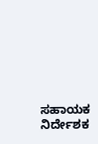ಸಹಾಯಕ ನಿರ್ದೇಶಕ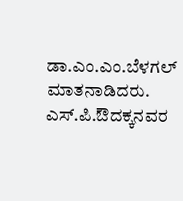ಡಾ.ಎಂ.ಎಂ.ಬೆಳಗಲ್ ಮಾತನಾಡಿದರು. ಎಸ್.ಪಿ.ಔದಕ್ಕನವರ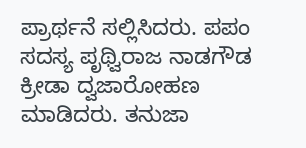ಪ್ರಾರ್ಥನೆ ಸಲ್ಲಿಸಿದರು. ಪಪಂ ಸದಸ್ಯ ಪೃಥ್ವಿರಾಜ ನಾಡಗೌಡ ಕ್ರೀಡಾ ದ್ವಜಾರೋಹಣ ಮಾಡಿದರು. ತನುಜಾ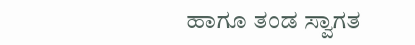ಹಾಗೂ ತಂಡ ಸ್ವಾಗತ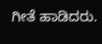ಗೀತೆ ಹಾಡಿದರು.